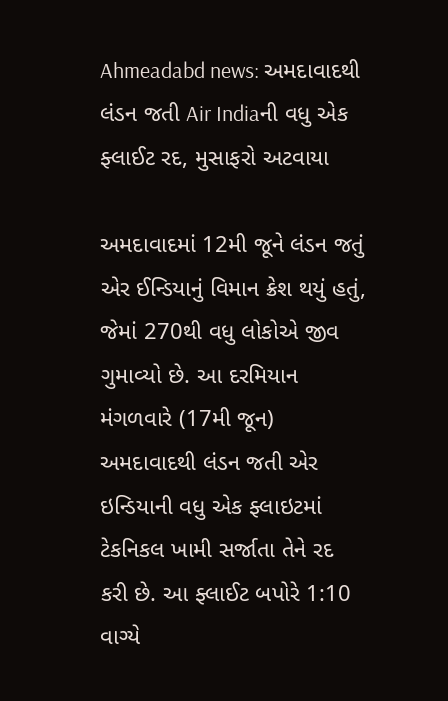Ahmeadabd news: અમદાવાદથી લંડન જતી Air Indiaની વધુ એક ફ્લાઈટ રદ, મુસાફરો અટવાયા

અમદાવાદમાં 12મી જૂને લંડન જતું એર ઈન્ડિયાનું વિમાન ક્રેશ થયું હતું, જેમાં 270થી વધુ લોકોએ જીવ ગુમાવ્યો છે. આ દરમિયાન મંગળવારે (17મી જૂન) અમદાવાદથી લંડન જતી એર ઇન્ડિયાની વધુ એક ફ્લાઇટમાં ટેકનિકલ ખામી સર્જાતા તેને રદ કરી છે. આ ફ્લાઈટ બપોરે 1:10 વાગ્યે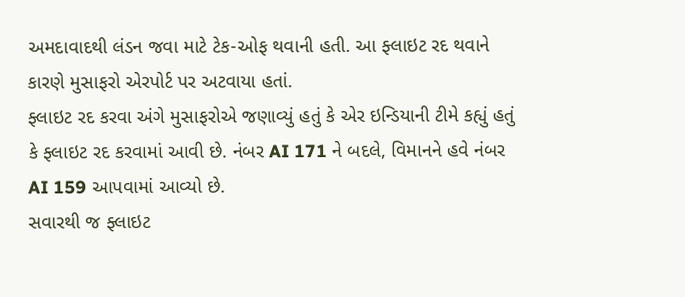અમદાવાદથી લંડન જવા માટે ટેક-ઓફ થવાની હતી. આ ફ્લાઇટ રદ થવાને કારણે મુસાફરો એરપોર્ટ પર અટવાયા હતાં.
ફ્લાઇટ રદ કરવા અંગે મુસાફરોએ જણાવ્યું હતું કે એર ઇન્ડિયાની ટીમે કહ્યું હતું કે ફ્લાઇટ રદ કરવામાં આવી છે. નંબર AI 171 ને બદલે, વિમાનને હવે નંબર AI 159 આપવામાં આવ્યો છે.
સવારથી જ ફ્લાઇટ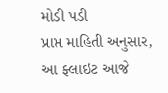મોડી પડી
પ્રાપ્ત માહિતી અનુસાર, આ ફ્લાઇટ આજે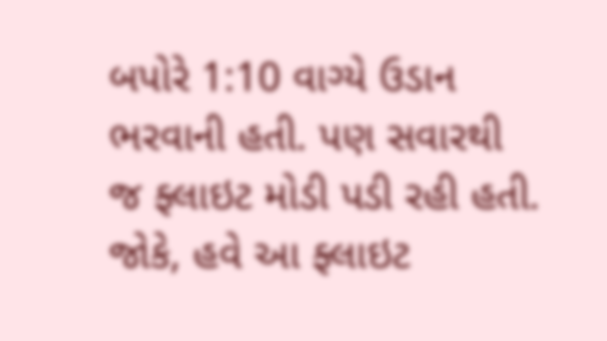બપોરે 1:10 વાગ્યે ઉડાન ભરવાની હતી. પણ સવારથી જ ફ્લાઇટ મોડી પડી રહી હતી. જોકે, હવે આ ફ્લાઇટ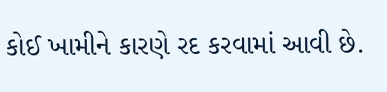કોઈ ખામીને કારણે રદ કરવામાં આવી છે.